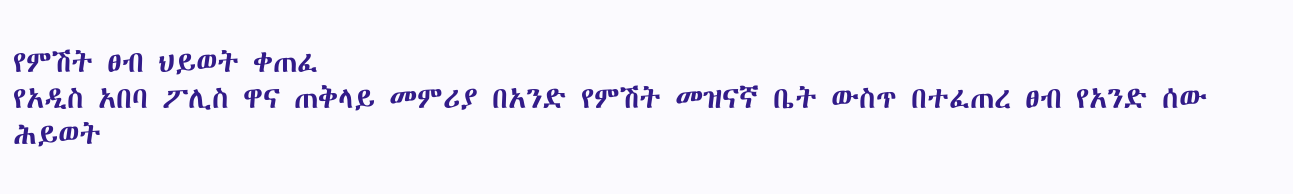የምሽት ፀብ ህይወት ቀጠፈ
የአዲስ አበባ ፖሊስ ዋና ጠቅላይ መምሪያ በአንድ የምሽት መዝናኛ ቤት ውስጥ በተፈጠረ ፀብ የአንድ ሰው ሕይወት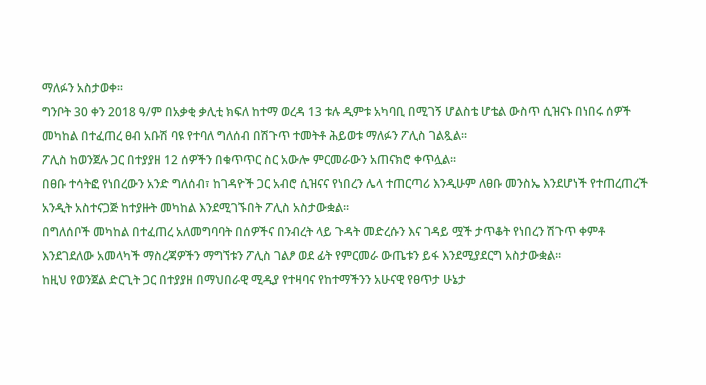ማለፉን አስታወቀ፡፡
ግንቦት 30 ቀን 2018 ዓ/ም በአቃቂ ቃሊቲ ክፍለ ከተማ ወረዳ 13 ቱሉ ዲምቱ አካባቢ በሚገኝ ሆልስቴ ሆቴል ውስጥ ሲዝናኑ በነበሩ ሰዎች መካከል በተፈጠረ ፀብ አቡሽ ባዩ የተባለ ግለሰብ በሽጉጥ ተመትቶ ሕይወቱ ማለፉን ፖሊስ ገልጿል፡፡
ፖሊስ ከወንጀሉ ጋር በተያያዘ 12 ሰዎችን በቁጥጥር ስር አውሎ ምርመራውን አጠናክሮ ቀጥሏል፡፡
በፀቡ ተሳትፎ የነበረውን አንድ ግለሰብ፣ ከገዳዮች ጋር አብሮ ሲዝናና የነበረን ሌላ ተጠርጣሪ እንዲሁም ለፀቡ መንስኤ እንደሆነች የተጠረጠረች አንዲት አስተናጋጅ ከተያዙት መካከል እንደሚገኙበት ፖሊስ አስታውቋል፡፡
በግለሰቦች መካከል በተፈጠረ አለመግባባት በሰዎችና በንብረት ላይ ጉዳት መድረሱን እና ገዳይ ሟች ታጥቆት የነበረን ሽጉጥ ቀምቶ እንደገደለው አመላካች ማስረጃዎችን ማግኘቱን ፖሊስ ገልፆ ወደ ፊት የምርመራ ውጤቱን ይፋ እንደሚያደርግ አስታውቋል፡፡
ከዚህ የወንጀል ድርጊት ጋር በተያያዘ በማህበራዊ ሚዲያ የተዛባና የከተማችንን አሁናዊ የፀጥታ ሁኔታ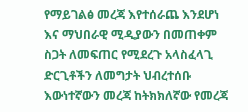የማይገልፅ መረጃ እየተሰራጨ እንደሆነ እና ማህበራዊ ሚዲያውን በመጠቀም ስጋት ለመፍጠር የሚደረጉ አላስፈላጊ ድርጊቶችን ለመግታት ህብረተሰቡ እውነተኛውን መረጃ ከትክክለኛው የመረጃ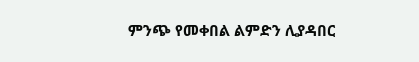ምንጭ የመቀበል ልምድን ሊያዳበር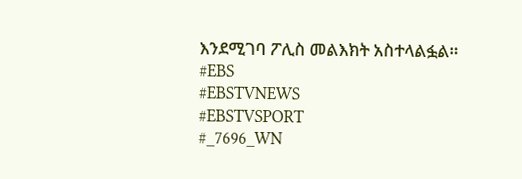እንደሚገባ ፖሊስ መልእክት አስተላልፏል።
#EBS
#EBSTVNEWS
#EBSTVSPORT
#_7696_WN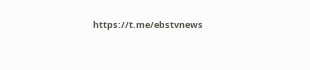https://t.me/ebstvnews